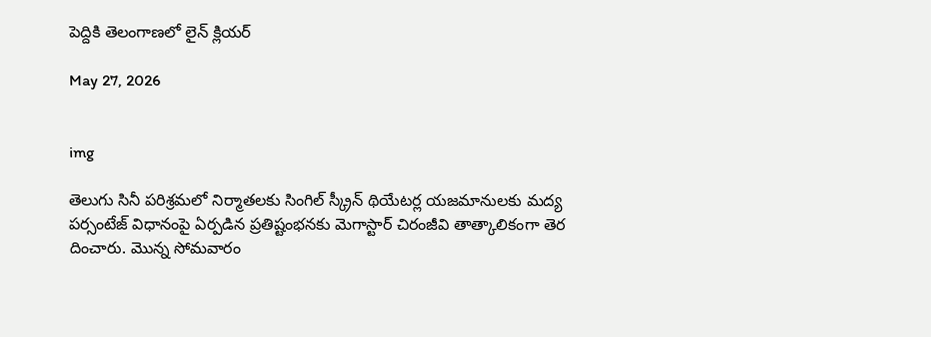పెద్దికి తెలంగాణలో లైన్ క్లియర్

May 27, 2026


img

తెలుగు సినీ పరిశ్రమలో నిర్మాతలకు సింగిల్ స్క్రీన్ థియేటర్ల యజమానులకు మద్య పర్సంటేజ్ విధానంపై ఏర్పడిన ప్రతిష్టంభనకు మెగాస్టార్ చిరంజీవి తాత్కాలికంగా తెర దించారు. మొన్న సోమవారం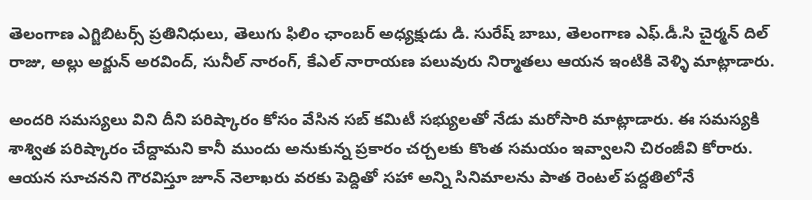తెలంగాణ ఎగ్జిబిటర్స్ ప్రతినిధులు, తెలుగు ఫిలిం ఛాంబర్ అధ్యక్షుడు డి. సురేష్ బాబు, తెలంగాణ ఎఫ్‌.డీ.సి చైర్మన్‌ దిల్ రాజు, అల్లు అర్జున్‌ అరవింద్, సునీల్ నారంగ్, కేఎల్ నారాయణ పలువురు నిర్మాతలు ఆయన ఇంటికి వెళ్ళి మాట్లాడారు.

అందరి సమస్యలు విని దీని పరిష్కారం కోసం వేసిన సబ్ కమిటీ సభ్యులతో నేడు మరోసారి మాట్లాడారు. ఈ సమస్యకి శాశ్విత పరిష్కారం చేద్దామని కానీ ముందు అనుకున్న ప్రకారం చర్చలకు కొంత సమయం ఇవ్వాలని చిరంజీవి కోరారు. ఆయన సూచనని గౌరవిస్తూ జూన్‌ నెలాఖరు వరకు పెద్దితో సహా అన్ని సినిమాలను పాత రెంటల్ పద్దతిలోనే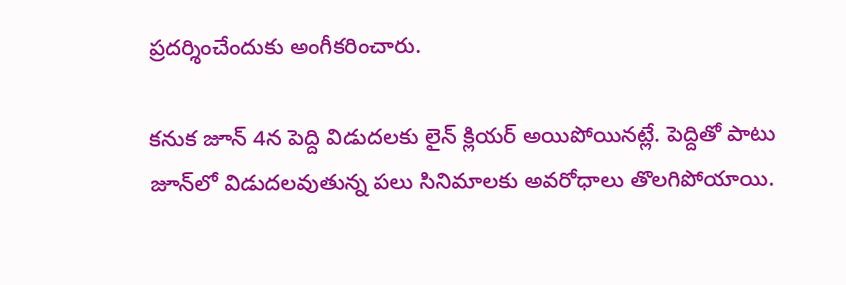ప్రదర్శించేందుకు అంగీకరించారు.

కనుక జూన్‌ 4న పెద్ది విడుదలకు లైన్ క్లియర్ అయిపోయినట్లే. పెద్దితో పాటు జూన్‌లో విడుదలవుతున్న పలు సినిమాలకు అవరోధాలు తొలగిపోయాయి.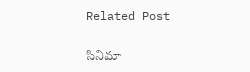Related Post

సినిమా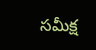స‌మీక్ష